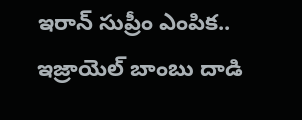ఇరాన్ సుప్రీం ఎంపిక.. ఇజ్రాయెల్ బాంబు దాడి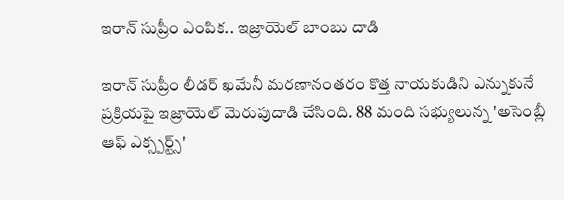ఇరాన్ సుప్రీం ఎంపిక.. ఇజ్రాయెల్ బాంబు దాడి

ఇరాన్ సుప్రీం లీడర్ ఖమేనీ మరణానంతరం కొత్త నాయకుడిని ఎన్నుకునే ప్రక్రియపై ఇజ్రాయెల్ మెరుపుదాడి చేసింది. 88 మంది సభ్యులున్న 'అసెంబ్లీ ఆఫ్ ఎక్స్పర్ట్స్'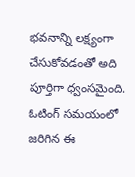భవనాన్ని లక్ష్యంగా చేసుకోవడంతో అది పూర్తిగా ధ్వంసమైంది. ఓటింగ్ సమయంలో జరిగిన ఈ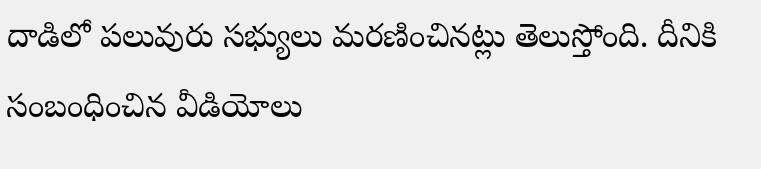దాడిలో పలువురు సభ్యులు మరణించినట్లు తెలుస్తోంది. దీనికి సంబంధించిన వీడియోలు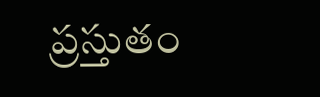ప్రస్తుతం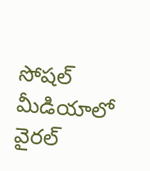సోషల్ మీడియాలో వైరల్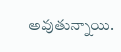అవుతున్నాయి.